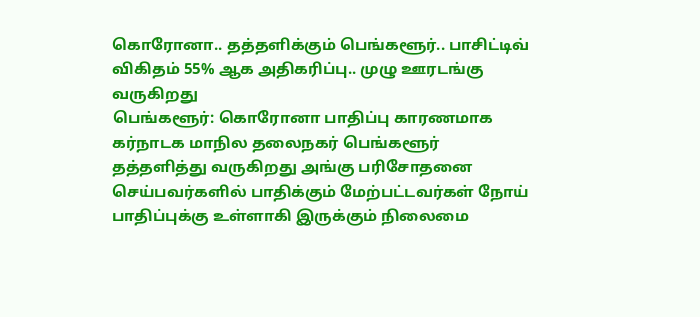கொரோனா.. தத்தளிக்கும் பெங்களூர்.. பாசிட்டிவ் விகிதம் 55% ஆக அதிகரிப்பு.. முழு ஊரடங்கு வருகிறது
பெங்களூர்: கொரோனா பாதிப்பு காரணமாக கர்நாடக மாநில தலைநகர் பெங்களூர் தத்தளித்து வருகிறது அங்கு பரிசோதனை செய்பவர்களில் பாதிக்கும் மேற்பட்டவர்கள் நோய் பாதிப்புக்கு உள்ளாகி இருக்கும் நிலைமை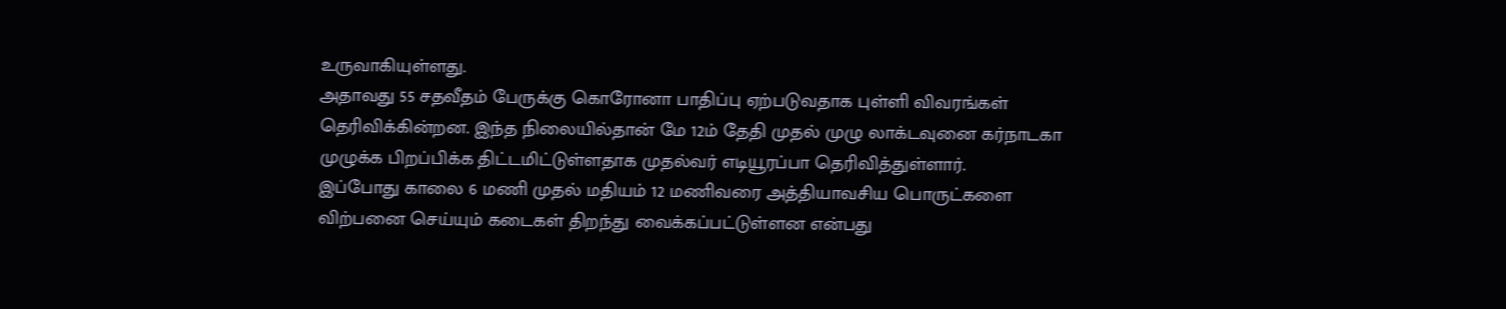உருவாகியுள்ளது.
அதாவது 55 சதவீதம் பேருக்கு கொரோனா பாதிப்பு ஏற்படுவதாக புள்ளி விவரங்கள் தெரிவிக்கின்றன. இந்த நிலையில்தான் மே 12ம் தேதி முதல் முழு லாக்டவுனை கர்நாடகா முழுக்க பிறப்பிக்க திட்டமிட்டுள்ளதாக முதல்வர் எடியூரப்பா தெரிவித்துள்ளார்.
இப்போது காலை 6 மணி முதல் மதியம் 12 மணிவரை அத்தியாவசிய பொருட்களை விற்பனை செய்யும் கடைகள் திறந்து வைக்கப்பட்டுள்ளன என்பது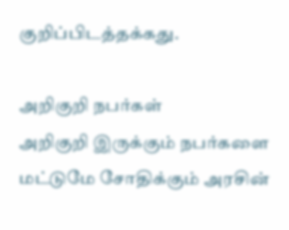குறிப்பிடத்தக்கது.

அறிகுறி நபர்கள்
அறிகுறி இருக்கும் நபர்களை மட்டுமே சோதிக்கும் அரசின்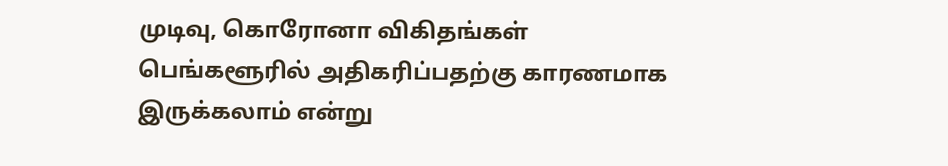முடிவு, கொரோனா விகிதங்கள் பெங்களூரில் அதிகரிப்பதற்கு காரணமாக இருக்கலாம் என்று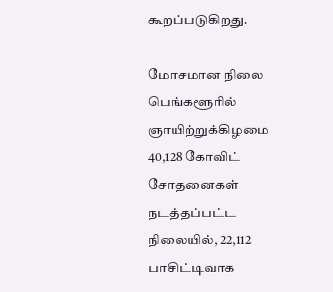கூறப்படுகிறது.

மோசமான நிலை
பெங்களூரில் ஞாயிற்றுக்கிழமை 40,128 கோவிட் சோதனைகள் நடத்தப்பட்ட நிலையில், 22,112 பாசிட்டிவாக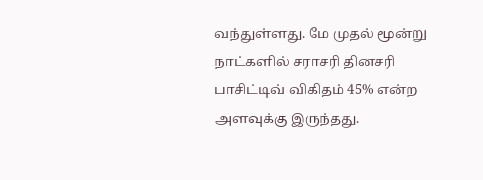வந்துள்ளது. மே முதல் மூன்று நாட்களில் சராசரி தினசரி பாசிட்டிவ் விகிதம் 45% என்ற அளவுக்கு இருந்தது.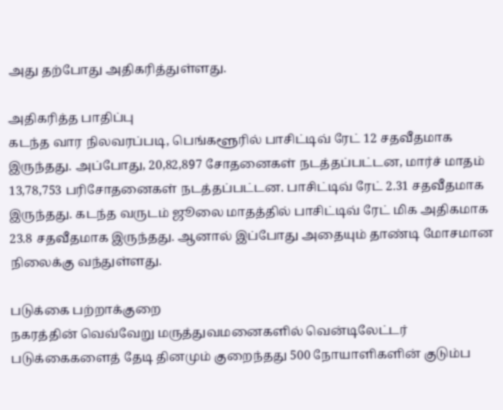அது தற்போது அதிகரித்துள்ளது.

அதிகரித்த பாதிப்பு
கடந்த வார நிலவரப்படி, பெங்களூரில் பாசிட்டிவ் ரேட் 12 சதவீதமாக இருந்தது. அப்போது, 20,82,897 சோதனைகள் நடத்தப்பட்டன, மார்ச் மாதம் 13,78,753 பரிசோதனைகள் நடத்தப்பட்டன. பாசிட்டிவ் ரேட் 2.31 சதவீதமாக இருந்தது. கடந்த வருடம் ஜூலை மாதத்தில் பாசிட்டிவ் ரேட் மிக அதிகமாக 23.8 சதவீதமாக இருந்தது. ஆனால் இப்போது அதையும் தாண்டி மோசமான நிலைக்கு வந்துள்ளது.

படுக்கை பற்றாக்குறை
நகரத்தின் வெவ்வேறு மருத்துவமனைகளில் வென்டிலேட்டர் படுக்கைகளைத் தேடி தினமும் குறைந்தது 500 நோயாளிகளின் குடும்ப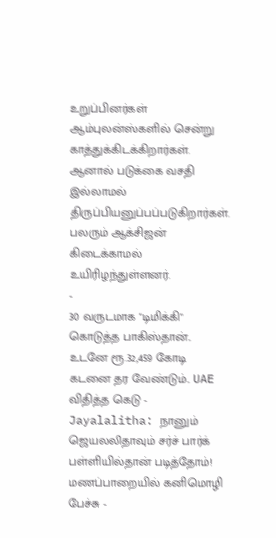உறுப்பினர்கள் ஆம்புலன்ஸ்களில் சென்று காத்துக்கிடக்கிறார்கள். ஆனால் படுக்கை வசதி இல்லாமல் திருப்பியனுப்பப்படுகிறார்கள். பலரும் ஆக்சிஜன் கிடைக்காமல் உயிரிழந்துள்ளனர்.
-
30 வருடமாக "டிமிக்கி" கொடுத்த பாகிஸ்தான்.. உடனே ரூ.32,459 கோடி கடனை தர வேண்டும்.. UAE விதித்த கெடு -
Jayalalitha: நானும் ஜெயலலிதாவும் சர்ச் பார்க் பள்ளியில்தான் படித்தோம்! மணப்பாறையில் கனிமொழி பேச்சு -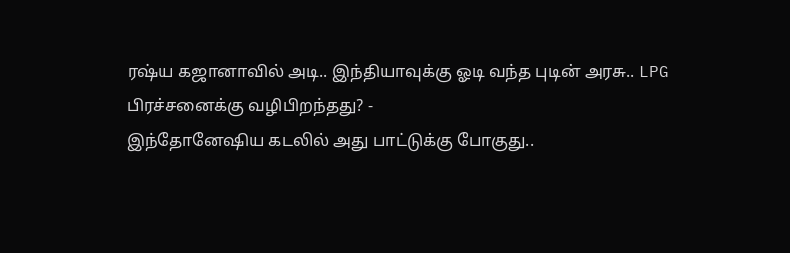ரஷ்ய கஜானாவில் அடி.. இந்தியாவுக்கு ஓடி வந்த புடின் அரசு.. LPG பிரச்சனைக்கு வழிபிறந்தது? -
இந்தோனேஷிய கடலில் அது பாட்டுக்கு போகுது..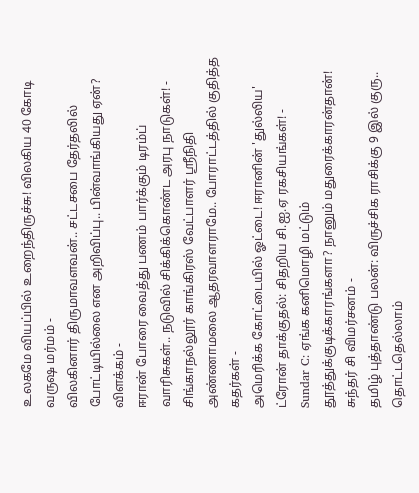உலகமே வியப்பில் உறைந்திருச்சு! விலகிய 40 கோடி வருஷ மர்மம் -
விலகினார் திருமாவளவன்.. சட்டசபை தேர்தலில் போட்டியில்லை என அறிவிப்பு.. பின்வாங்கியது ஏன்? விளக்கம் -
ஈரான் போரை வைத்து பணம் பார்க்கும் டிரம்ப் வாரிசுகள்.. நடுவில் சிக்கிக்கொண்ட அரபு நாடுகள்! -
சிங்காநல்லூர் காங்கிரஸ் வேட்பாளர் ஶ்ரீநிதி அண்ணாமலை ஆதரவாளராமே.. போராட்டத்தில் குதித்த கதர்கள் -
அமெரிக்க கோட்டையில் ஓட்டை! ஈரானின் 'துல்லிய' ட்ரோன் தாக்குதல்: சிதறிய சி.ஐ.ஏ ரகசியங்கள்! -
Sundar C: ஏங்க கனிமொழி மட்டும் தூத்துக்குடிக்காரங்களா? நானும் மதுரைக்காரன்தான்! சுந்தர் சி விமர்சனம் -
தமிழ் புத்தாண்டு பலன்: விருச்சிக ராசிக்கு 9 இல் குரு.. தொட்டதெல்லாம்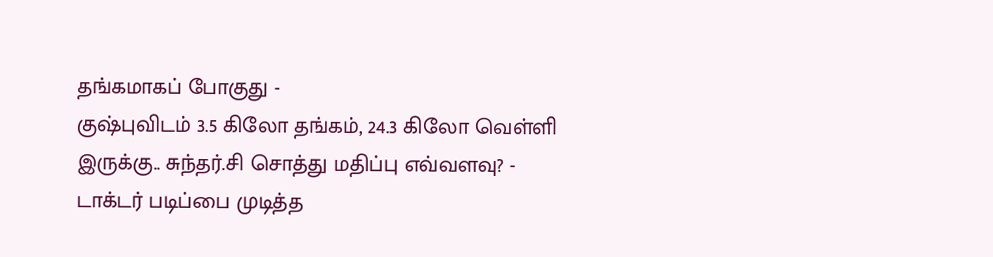தங்கமாகப் போகுது -
குஷ்புவிடம் 3.5 கிலோ தங்கம், 24.3 கிலோ வெள்ளி இருக்கு.. சுந்தர்.சி சொத்து மதிப்பு எவ்வளவு? -
டாக்டர் படிப்பை முடித்த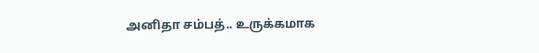அனிதா சம்பத்.. உருக்கமாக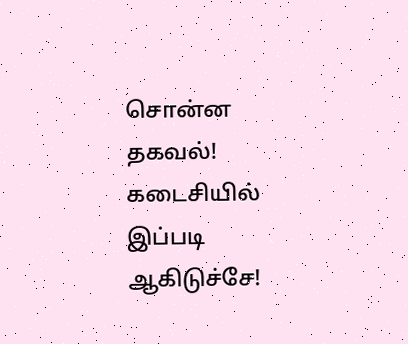சொன்ன தகவல்! கடைசியில் இப்படி ஆகிடுச்சே!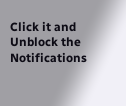Click it and Unblock the Notifications